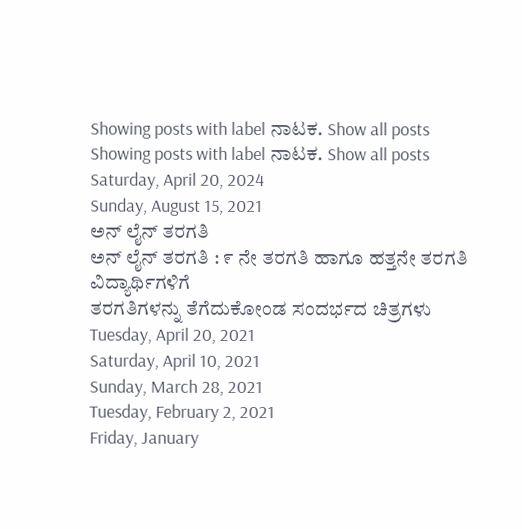Showing posts with label ನಾಟಕ. Show all posts
Showing posts with label ನಾಟಕ. Show all posts
Saturday, April 20, 2024
Sunday, August 15, 2021
ಅನ್ ಲೈನ್ ತರಗತಿ
ಅನ್ ಲೈನ್ ತರಗತಿ : ೯ ನೇ ತರಗತಿ ಹಾಗೂ ಹತ್ತನೇ ತರಗತಿ ವಿದ್ಯಾರ್ಥಿಗಳಿಗೆ
ತರಗತಿಗಳನ್ನು ತೆಗೆದುಕೋಂಡ ಸಂದರ್ಭದ ಚಿತ್ರಗಳು
Tuesday, April 20, 2021
Saturday, April 10, 2021
Sunday, March 28, 2021
Tuesday, February 2, 2021
Friday, January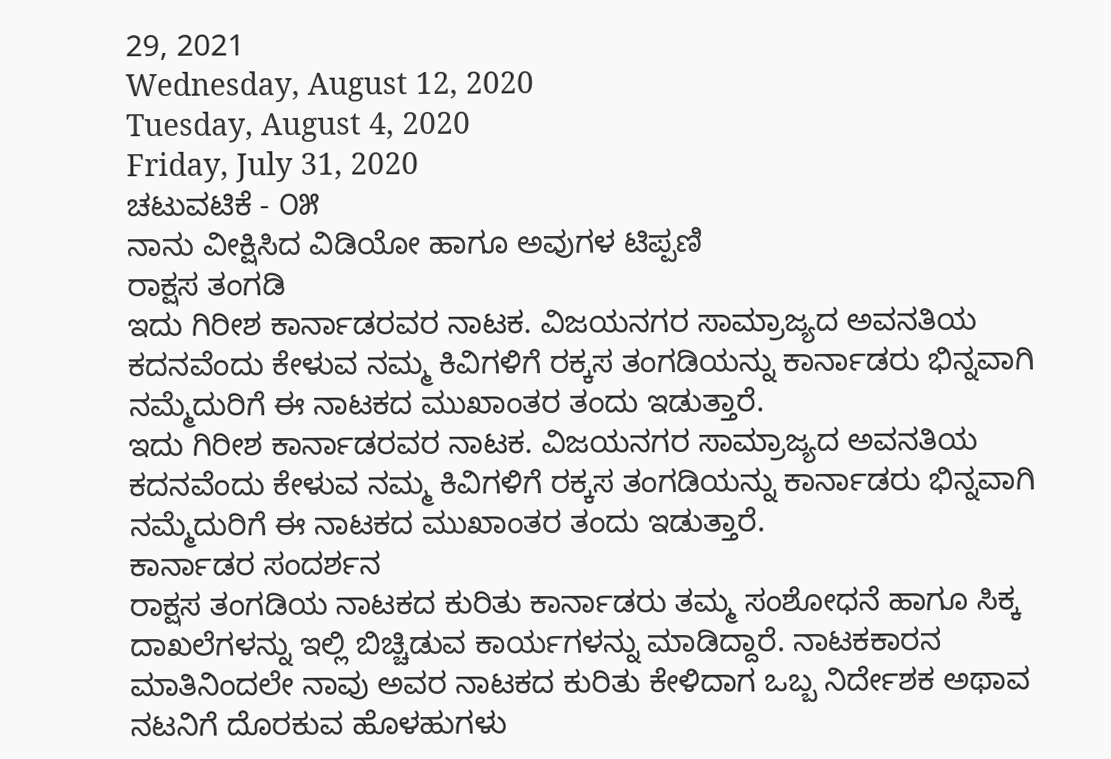29, 2021
Wednesday, August 12, 2020
Tuesday, August 4, 2020
Friday, July 31, 2020
ಚಟುವಟಿಕೆ - ೦೫
ನಾನು ವೀಕ್ಷಿಸಿದ ವಿಡಿಯೋ ಹಾಗೂ ಅವುಗಳ ಟಿಪ್ಪಣಿ
ರಾಕ್ಷಸ ತಂಗಡಿ
ಇದು ಗಿರೀಶ ಕಾರ್ನಾಡರವರ ನಾಟಕ. ವಿಜಯನಗರ ಸಾಮ್ರಾಜ್ಯದ ಅವನತಿಯ ಕದನವೆಂದು ಕೇಳುವ ನಮ್ಮ ಕಿವಿಗಳಿಗೆ ರಕ್ಕಸ ತಂಗಡಿಯನ್ನು ಕಾರ್ನಾಡರು ಭಿನ್ನವಾಗಿ ನಮ್ಮೆದುರಿಗೆ ಈ ನಾಟಕದ ಮುಖಾಂತರ ತಂದು ಇಡುತ್ತಾರೆ.
ಇದು ಗಿರೀಶ ಕಾರ್ನಾಡರವರ ನಾಟಕ. ವಿಜಯನಗರ ಸಾಮ್ರಾಜ್ಯದ ಅವನತಿಯ ಕದನವೆಂದು ಕೇಳುವ ನಮ್ಮ ಕಿವಿಗಳಿಗೆ ರಕ್ಕಸ ತಂಗಡಿಯನ್ನು ಕಾರ್ನಾಡರು ಭಿನ್ನವಾಗಿ ನಮ್ಮೆದುರಿಗೆ ಈ ನಾಟಕದ ಮುಖಾಂತರ ತಂದು ಇಡುತ್ತಾರೆ.
ಕಾರ್ನಾಡರ ಸಂದರ್ಶನ
ರಾಕ್ಷಸ ತಂಗಡಿಯ ನಾಟಕದ ಕುರಿತು ಕಾರ್ನಾಡರು ತಮ್ಮ ಸಂಶೋಧನೆ ಹಾಗೂ ಸಿಕ್ಕ ದಾಖಲೆಗಳನ್ನು ಇಲ್ಲಿ ಬಿಚ್ಚಿಡುವ ಕಾರ್ಯಗಳನ್ನು ಮಾಡಿದ್ದಾರೆ. ನಾಟಕಕಾರನ ಮಾತಿನಿಂದಲೇ ನಾವು ಅವರ ನಾಟಕದ ಕುರಿತು ಕೇಳಿದಾಗ ಒಬ್ಬ ನಿರ್ದೇಶಕ ಅಥಾವ ನಟನಿಗೆ ದೊರಕುವ ಹೊಳಹುಗಳು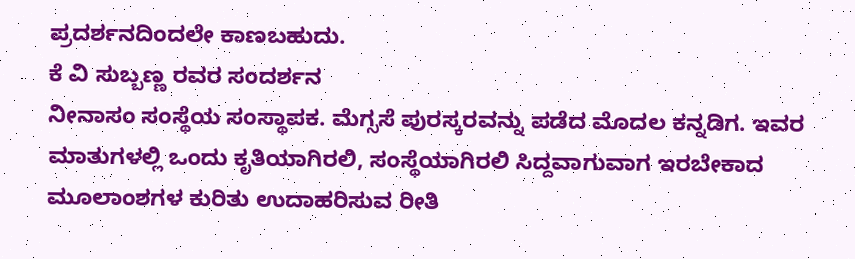ಪ್ರದರ್ಶನದಿಂದಲೇ ಕಾಣಬಹುದು.
ಕೆ ವಿ ಸುಬ್ಬಣ್ಣ ರವರ ಸಂದರ್ಶನ
ನೀನಾಸಂ ಸಂಸ್ಥೆಯ ಸಂಸ್ಥಾಪಕ. ಮೆಗ್ಸಸೆ ಪುರಸ್ಕರವನ್ನು ಪಡೆದ ಮೊದಲ ಕನ್ನಡಿಗ. ಇವರ ಮಾತುಗಳಲ್ಲಿ ಒಂದು ಕೃತಿಯಾಗಿರಲಿ, ಸಂಸ್ಥೆಯಾಗಿರಲಿ ಸಿದ್ದವಾಗುವಾಗ ಇರಬೇಕಾದ ಮೂಲಾಂಶಗಳ ಕುರಿತು ಉದಾಹರಿಸುವ ರೀತಿ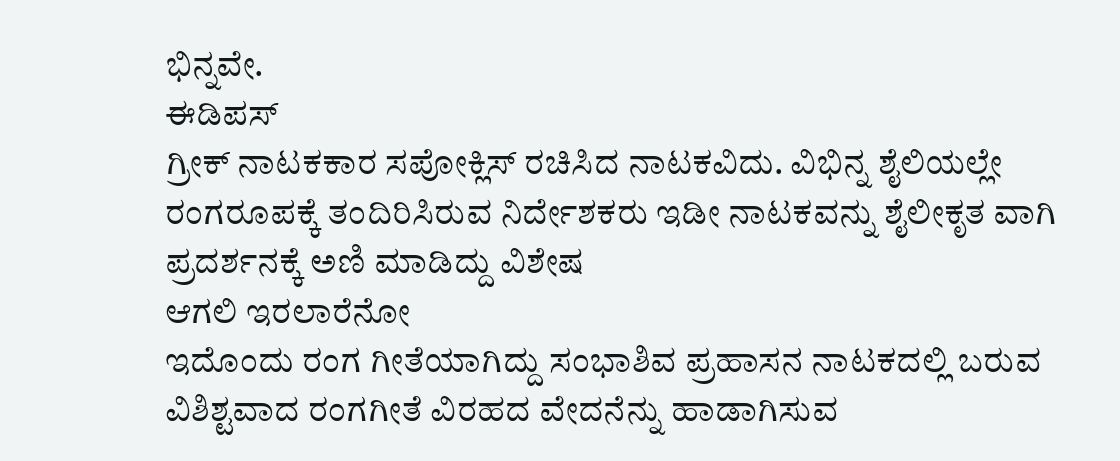ಭಿನ್ನವೇ.
ಈಡಿಪಸ್
ಗ್ರೀಕ್ ನಾಟಕಕಾರ ಸಪೋಕ್ಲಿಸ್ ರಚಿಸಿದ ನಾಟಕವಿದು. ವಿಭಿನ್ನ ಶೈಲಿಯಲ್ಲೇ ರಂಗರೂಪಕ್ಕೆ ತಂದಿರಿಸಿರುವ ನಿರ್ದೇಶಕರು ಇಡೀ ನಾಟಕವನ್ನು ಶೈಲೀಕೃತ ವಾಗಿ ಪ್ರದರ್ಶನಕ್ಕೆ ಅಣಿ ಮಾಡಿದ್ದು ವಿಶೇಷ
ಆಗಲಿ ಇರಲಾರೆನೋ
ಇದೊಂದು ರಂಗ ಗೀತೆಯಾಗಿದ್ದು ಸಂಭಾಶಿವ ಪ್ರಹಾಸನ ನಾಟಕದಲ್ಲಿ ಬರುವ ವಿಶಿಶ್ಟವಾದ ರಂಗಗೀತೆ ವಿರಹದ ವೇದನೆನ್ನು ಹಾಡಾಗಿಸುವ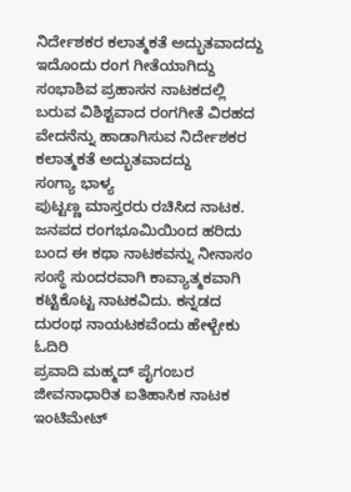ನಿರ್ದೇಶಕರ ಕಲಾತ್ಮಕತೆ ಅದ್ಭುತವಾದದ್ದು
ಇದೊಂದು ರಂಗ ಗೀತೆಯಾಗಿದ್ದು ಸಂಭಾಶಿವ ಪ್ರಹಾಸನ ನಾಟಕದಲ್ಲಿ ಬರುವ ವಿಶಿಶ್ಟವಾದ ರಂಗಗೀತೆ ವಿರಹದ ವೇದನೆನ್ನು ಹಾಡಾಗಿಸುವ ನಿರ್ದೇಶಕರ ಕಲಾತ್ಮಕತೆ ಅದ್ಭುತವಾದದ್ದು
ಸಂಗ್ಯಾ ಭಾಳ್ಯ
ಪುಟ್ಟಣ್ಣ ಮಾಸ್ತರರು ರಚಿಸಿದ ನಾಟಕ. ಜನಪದ ರಂಗಭೂಮಿಯಿಂದ ಹರಿದು ಬಂದ ಈ ಕಥಾ ನಾಟಕವನ್ನು ನೀನಾಸಂ ಸಂಸ್ಥೆ ಸುಂದರವಾಗಿ ಕಾವ್ಯಾತ್ಮಕವಾಗಿ ಕಟ್ಟಿಕೊಟ್ಟ ನಾಟಕವಿದು. ಕನ್ನಡದ ದುರಂಥ ನಾಯಟಕವೆಂದು ಹೇಳ್ಬೇಕು
ಓದಿರಿ
ಪ್ರವಾದಿ ಮಹ್ಮದ್ ಪೈಗಂಬರ ಜೀವನಾಧಾರಿತ ಐತಿಹಾಸಿಕ ನಾಟಕ ಇಂಟಿಮೇಟ್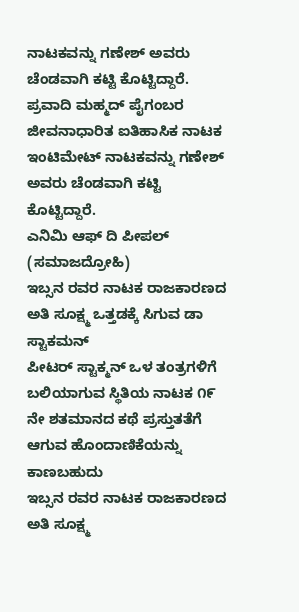ನಾಟಕವನ್ನು ಗಣೇಶ್ ಅವರು ಚೆಂಡವಾಗಿ ಕಟ್ಟಿ ಕೊಟ್ಟಿದ್ದಾರೆ.
ಪ್ರವಾದಿ ಮಹ್ಮದ್ ಪೈಗಂಬರ ಜೀವನಾಧಾರಿತ ಐತಿಹಾಸಿಕ ನಾಟಕ ಇಂಟಿಮೇಟ್ ನಾಟಕವನ್ನು ಗಣೇಶ್ ಅವರು ಚೆಂಡವಾಗಿ ಕಟ್ಟಿ ಕೊಟ್ಟಿದ್ದಾರೆ.
ಎನಿಮಿ ಆಫ್ ದಿ ಪೀಪಲ್ (ಸಮಾಜದ್ರೋಹಿ)
ಇಬ್ಸನ ರವರ ನಾಟಕ ರಾಜಕಾರಣದ ಅತಿ ಸೂಕ್ಷ್ಮ ಒತ್ತಡಕ್ಕೆ ಸಿಗುವ ಡಾ ಸ್ಟಾಕಮನ್
ಪೀಟರ್ ಸ್ಟಾಕ್ಮನ್ ಒಳ ತಂತ್ರಗಳಿಗೆ ಬಲಿಯಾಗುವ ಸ್ಥಿತಿಯ ನಾಟಕ ೧೯ ನೇ ಶತಮಾನದ ಕಥೆ ಪ್ರಸ್ತುತತೆಗೆ ಆಗುವ ಹೊಂದಾಣಿಕೆಯನ್ನು ಕಾಣಬಹುದು
ಇಬ್ಸನ ರವರ ನಾಟಕ ರಾಜಕಾರಣದ ಅತಿ ಸೂಕ್ಷ್ಮ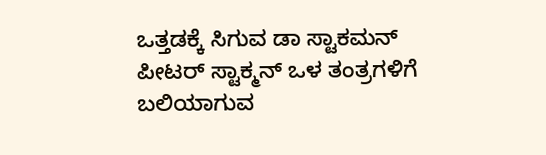ಒತ್ತಡಕ್ಕೆ ಸಿಗುವ ಡಾ ಸ್ಟಾಕಮನ್
ಪೀಟರ್ ಸ್ಟಾಕ್ಮನ್ ಒಳ ತಂತ್ರಗಳಿಗೆ ಬಲಿಯಾಗುವ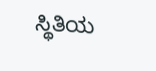ಸ್ಥಿತಿಯ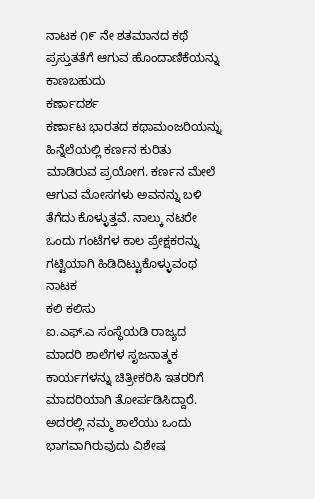ನಾಟಕ ೧೯ ನೇ ಶತಮಾನದ ಕಥೆ ಪ್ರಸ್ತುತತೆಗೆ ಆಗುವ ಹೊಂದಾಣಿಕೆಯನ್ನು ಕಾಣಬಹುದು
ಕರ್ಣಾದರ್ಶ
ಕರ್ಣಾಟ ಭಾರತದ ಕಥಾಮಂಜರಿಯನ್ನು ಹಿನ್ನೆಲೆಯಲ್ಲಿ ಕರ್ಣನ ಕುರಿತು ಮಾಡಿರುವ ಪ್ರಯೋಗ. ಕರ್ಣನ ಮೇಲೆ ಆಗುವ ಮೋಸಗಳು ಅವನನ್ನು ಬಳಿ ತೆಗೆದು ಕೊಳ್ಳುತ್ತವೆ. ನಾಲ್ಕು ನಟರೇ ಒಂದು ಗಂಟೆಗಳ ಕಾಲ ಪ್ರೇಕ್ಷಕರನ್ನು ಗಟ್ಟಿಯಾಗಿ ಹಿಡಿದಿಟ್ಟುಕೊಳ್ಳುವಂಥ ನಾಟಕ
ಕಲಿ ಕಲಿಸು
ಐ.ಎಫ್.ಎ ಸಂಸ್ಥೆಯಡಿ ರಾಜ್ಯದ ಮಾದರಿ ಶಾಲೆಗಳ ಸೃಜನಾತ್ಮಕ ಕಾರ್ಯಗಳನ್ನು ಚಿತ್ರೀಕರಿಸಿ ಇತರರಿಗೆ ಮಾದರಿಯಾಗಿ ತೋರ್ಪಡಿಸಿದ್ದಾರೆ. ಅದರಲ್ಲಿ ನಮ್ಮ ಶಾಲೆಯು ಒಂದು ಭಾಗವಾಗಿರುವುದು ವಿಶೇಷ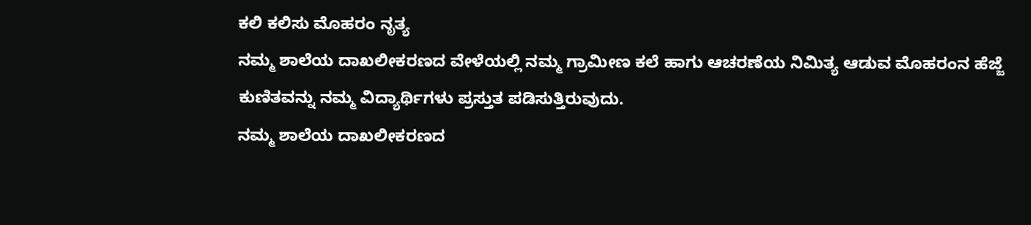ಕಲಿ ಕಲಿಸು ಮೊಹರಂ ನೃತ್ಯ
ನಮ್ಮ ಶಾಲೆಯ ದಾಖಲೀಕರಣದ ವೇಳೆಯಲ್ಲಿ ನಮ್ಮ ಗ್ರಾಮೀಣ ಕಲೆ ಹಾಗು ಆಚರಣೆಯ ನಿಮಿತ್ಯ ಆಡುವ ಮೊಹರಂನ ಹೆಜ್ಜೆ ಕುಣಿತವನ್ನು ನಮ್ಮ ವಿದ್ಯಾರ್ಥಿಗಳು ಪ್ರಸ್ತುತ ಪಡಿಸುತ್ತಿರುವುದು.
ನಮ್ಮ ಶಾಲೆಯ ದಾಖಲೀಕರಣದ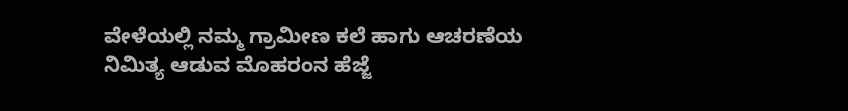ವೇಳೆಯಲ್ಲಿ ನಮ್ಮ ಗ್ರಾಮೀಣ ಕಲೆ ಹಾಗು ಆಚರಣೆಯ ನಿಮಿತ್ಯ ಆಡುವ ಮೊಹರಂನ ಹೆಜ್ಜೆ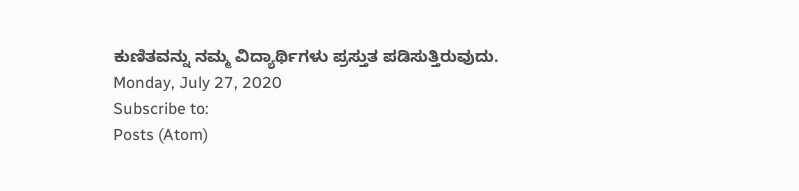ಕುಣಿತವನ್ನು ನಮ್ಮ ವಿದ್ಯಾರ್ಥಿಗಳು ಪ್ರಸ್ತುತ ಪಡಿಸುತ್ತಿರುವುದು.
Monday, July 27, 2020
Subscribe to:
Posts (Atom)